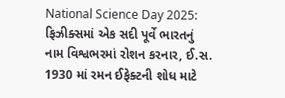National Science Day 2025: ફિઝીક્સમાં એક સદી પૂર્વે ભારતનું નામ વિશ્વભરમાં રોશન કરનાર, ઈ.સ. 1930 માં રમન ઈફેક્ટની શોધ માટે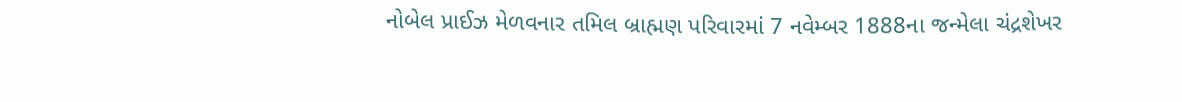નોબેલ પ્રાઈઝ મેળવનાર તમિલ બ્રાહ્મણ પરિવારમાં 7 નવેમ્બર 1888ના જન્મેલા ચંદ્રશેખર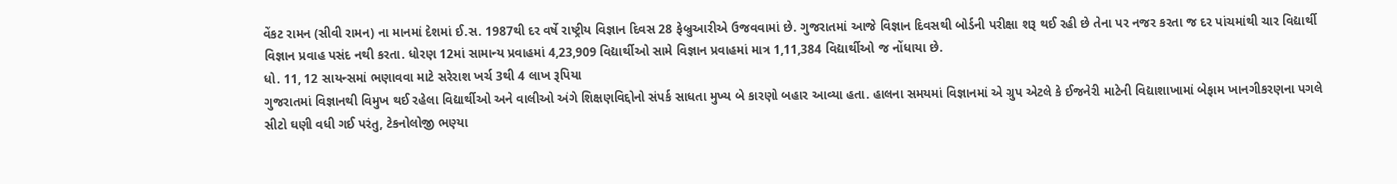વેંકટ રામન (સીવી રામન) ના માનમાં દેશમાં ઈ.સ. 1987થી દર વર્ષે રાષ્ટ્રીય વિજ્ઞાન દિવસ 28 ફેબ્રુઆરીએ ઉજવવામાં છે. ગુજરાતમાં આજે વિજ્ઞાન દિવસથી બોર્ડની પરીક્ષા શરૂ થઈ રહી છે તેના પર નજર કરતા જ દર પાંચમાંથી ચાર વિદ્યાર્થી વિજ્ઞાન પ્રવાહ પસંદ નથી કરતા. ધોરણ 12માં સામાન્ય પ્રવાહમાં 4,23,909 વિદ્યાર્થીઓ સામે વિજ્ઞાન પ્રવાહમાં માત્ર 1,11,384 વિદ્યાર્થીઓ જ નોંધાયા છે.
ધો. 11, 12 સાયન્સમાં ભણાવવા માટે સરેરાશ ખર્ચ 3થી 4 લાખ રૂપિયા
ગુજરાતમાં વિજ્ઞાનથી વિમુખ થઈ રહેલા વિદ્યાર્થીઓ અને વાલીઓ અંગે શિક્ષણવિદ્દોનો સંપર્ક સાધતા મુખ્ય બે કારણો બહાર આવ્યા હતા. હાલના સમયમાં વિજ્ઞાનમાં એ ગ્રુપ એટલે કે ઈજનેરી માટેની વિદ્યાશાખામાં બેફામ ખાનગીકરણના પગલે સીટો ઘણી વધી ગઈ પરંતુ, ટેકનોલોજી ભણ્યા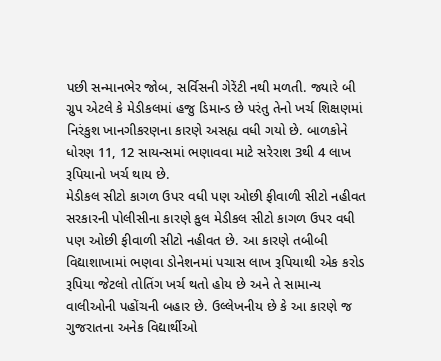પછી સન્માનભેર જોબ, સર્વિસની ગેરેંટી નથી મળતી. જ્યારે બી ગ્રુપ એટલે કે મેડીકલમાં હજુ ડિમાન્ડ છે પરંતુ તેનો ખર્ચ શિક્ષણમાં નિરંકુશ ખાનગીકરણના કારણે અસહ્ય વધી ગયો છે. બાળકોને ધોરણ 11, 12 સાયન્સમાં ભણાવવા માટે સરેરાશ 3થી 4 લાખ રૂપિયાનો ખર્ચ થાય છે.
મેડીકલ સીટો કાગળ ઉપર વધી પણ ઓછી ફીવાળી સીટો નહીવત
સરકારની પોલીસીના કારણે કુલ મેડીકલ સીટો કાગળ ઉપર વધી પણ ઓછી ફીવાળી સીટો નહીવત છે. આ કારણે તબીબી વિદ્યાશાખામાં ભણવા ડોનેશનમાં પચાસ લાખ રૂપિયાથી એક કરોડ રૂપિયા જેટલો તોતિંગ ખર્ચ થતો હોય છે અને તે સામાન્ય વાલીઓની પહોંચની બહાર છે. ઉલ્લેખનીય છે કે આ કારણે જ ગુજરાતના અનેક વિદ્યાર્થીઓ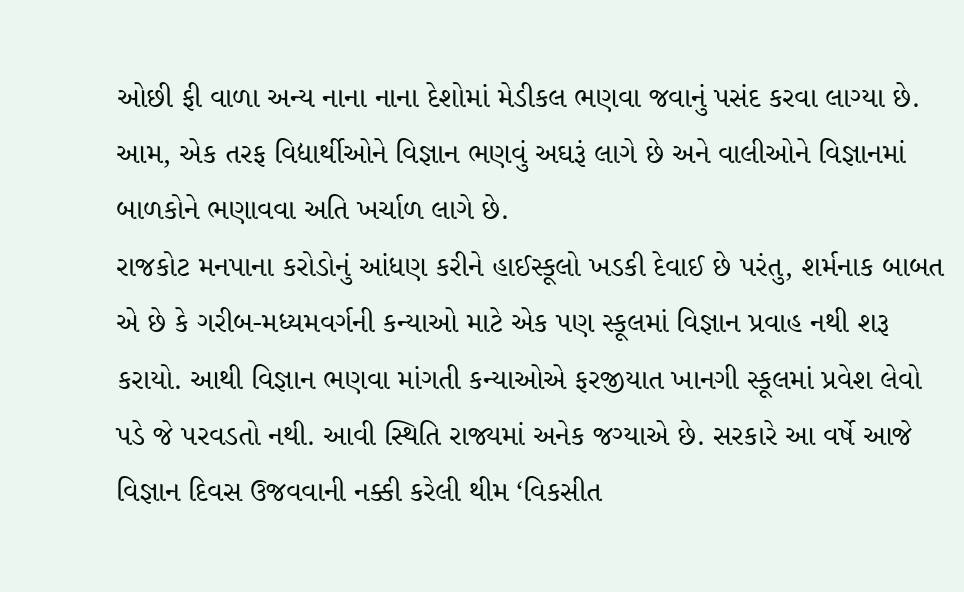ઓછી ફી વાળા અન્ય નાના નાના દેશોમાં મેડીકલ ભણવા જવાનું પસંદ કરવા લાગ્યા છે. આમ, એક તરફ વિદ્યાર્થીઓને વિજ્ઞાન ભણવું અઘરૂં લાગે છે અને વાલીઓને વિજ્ઞાનમાં બાળકોને ભણાવવા અતિ ખર્ચાળ લાગે છે.
રાજકોટ મનપાના કરોડોનું આંધણ કરીને હાઈસ્કૂલો ખડકી દેવાઈ છે પરંતુ, શર્મનાક બાબત એ છે કે ગરીબ-મધ્યમવર્ગની કન્યાઓ માટે એક પણ સ્કૂલમાં વિજ્ઞાન પ્રવાહ નથી શરૂ કરાયો. આથી વિજ્ઞાન ભણવા માંગતી કન્યાઓએ ફરજીયાત ખાનગી સ્કૂલમાં પ્રવેશ લેવો પડે જે પરવડતો નથી. આવી સ્થિતિ રાજ્યમાં અનેક જગ્યાએ છે. સરકારે આ વર્ષે આજે વિજ્ઞાન દિવસ ઉજવવાની નક્કી કરેલી થીમ ‘વિકસીત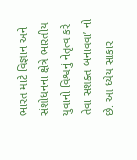ભારત માટે વિજ્ઞાન અને સંશોધનના ક્ષેત્રે ભારતીય યુવાનો વિશ્વનું નેતૃત્વ કરે તેવા સશક્ત બનાવવા’ નો છે. આ ધ્યેય સાકાર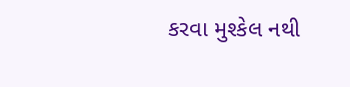કરવા મુશ્કેલ નથી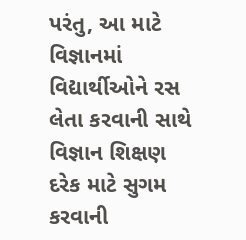પરંતુ, આ માટે વિજ્ઞાનમાં વિદ્યાર્થીઓને રસ લેતા કરવાની સાથે વિજ્ઞાન શિક્ષણ દરેક માટે સુગમ કરવાની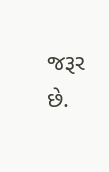જરૂર છે.